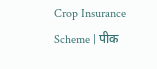Crop Insurance Scheme | पीक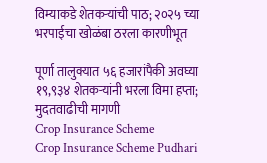विम्याकडे शेतकऱ्यांची पाठ; २०२५ च्या भरपाईचा खोळंबा ठरला कारणीभूत

पूर्णा तालुक्यात ५६ हजारांपैकी अवघ्या १९,९३४ शेतकऱ्यांनी भरला विमा हप्ता; मुदतवाढीची मागणी
Crop Insurance Scheme
Crop Insurance Scheme Pudhari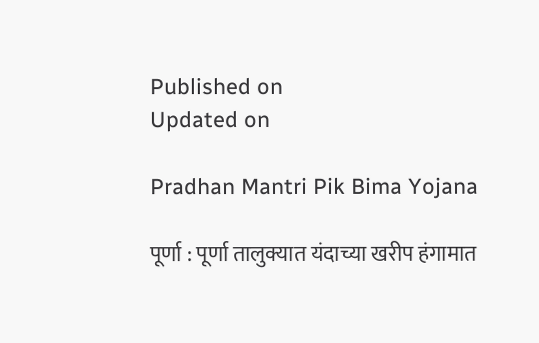Published on
Updated on

Pradhan Mantri Pik Bima Yojana

पूर्णा : पूर्णा तालुक्यात यंदाच्या खरीप हंगामात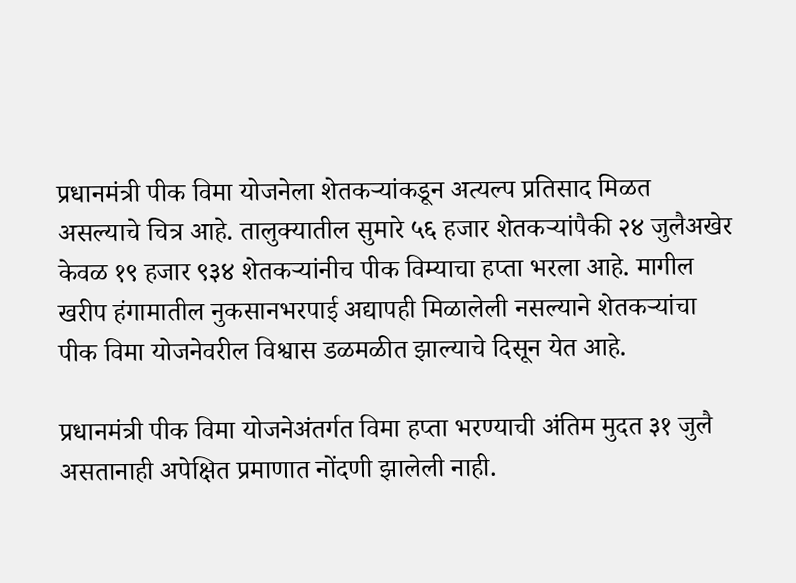प्रधानमंत्री पीक विमा योजनेला शेतकऱ्यांकडून अत्यल्प प्रतिसाद मिळत असल्याचे चित्र आहे. तालुक्यातील सुमारे ५६ हजार शेतकऱ्यांपैकी २४ जुलैअखेर केवळ १९ हजार ९३४ शेतकऱ्यांनीच पीक विम्याचा हप्ता भरला आहे. मागील खरीप हंगामातील नुकसानभरपाई अद्यापही मिळालेली नसल्याने शेतकऱ्यांचा पीक विमा योजनेवरील विश्वास डळमळीत झाल्याचे दिसून येत आहे.

प्रधानमंत्री पीक विमा योजनेअंतर्गत विमा हप्ता भरण्याची अंतिम मुदत ३१ जुलै असतानाही अपेक्षित प्रमाणात नोंदणी झालेली नाही.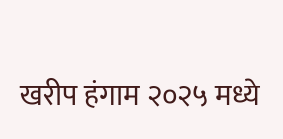खरीप हंगाम २०२५ मध्ये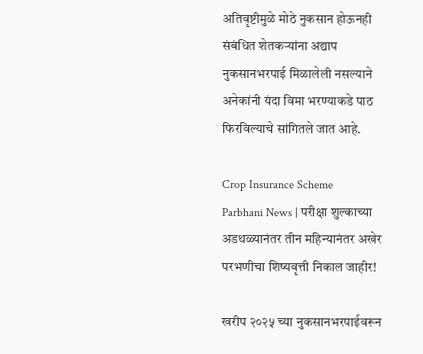अतिवृष्टीमुळे मोठे नुकसान होऊनही संबंधित शेतकऱ्यांना अद्याप नुकसानभरपाई मिळालेली नसल्याने अनेकांनी यंदा विमा भरण्याकडे पाठ फिरविल्याचे सांगितले जात आहे.

Crop Insurance Scheme
Parbhani News | परीक्षा शुल्काच्या अडथळ्यानंतर तीन महिन्यानंतर अखेर परभणीचा शिष्यवृत्ती निकाल जाहीर!

खरीप २०२५ च्या नुकसानभरपाईवरून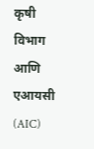कृषी विभाग आणि एआयसी (AIC)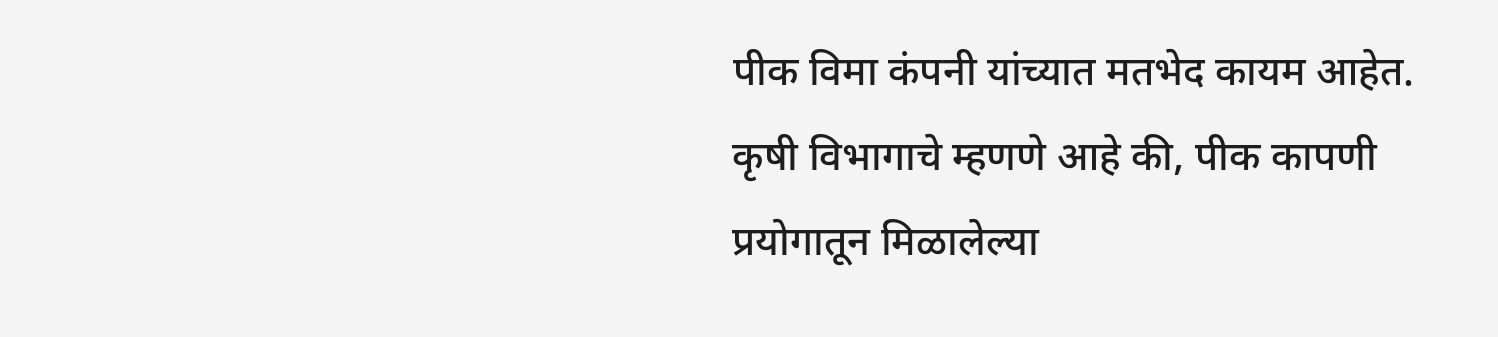पीक विमा कंपनी यांच्यात मतभेद कायम आहेत. कृषी विभागाचे म्हणणे आहे की, पीक कापणी प्रयोगातून मिळालेल्या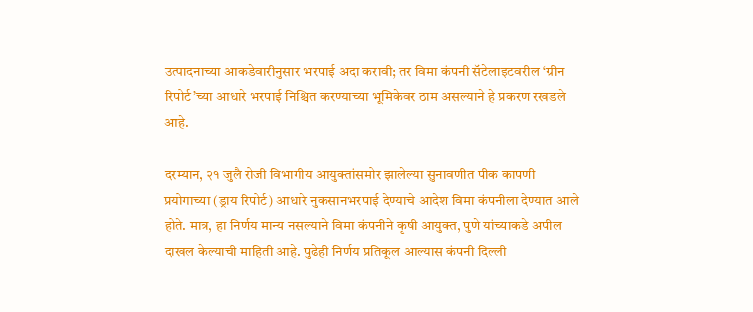उत्पादनाच्या आकडेवारीनुसार भरपाई अदा करावी; तर विमा कंपनी सॅटेलाइटवरील ‘ग्रीन रिपोर्ट’च्या आधारे भरपाई निश्चित करण्याच्या भूमिकेवर ठाम असल्याने हे प्रकरण रखडले आहे.

दरम्यान, २१ जुलै रोजी विभागीय आयुक्तांसमोर झालेल्या सुनावणीत पीक कापणी प्रयोगाच्या (ड्राय रिपोर्ट) आधारे नुकसानभरपाई देण्याचे आदेश विमा कंपनीला देण्यात आले होते. मात्र, हा निर्णय मान्य नसल्याने विमा कंपनीने कृषी आयुक्त, पुणे यांच्याकडे अपील दाखल केल्याची माहिती आहे. पुढेही निर्णय प्रतिकूल आल्यास कंपनी दिल्ली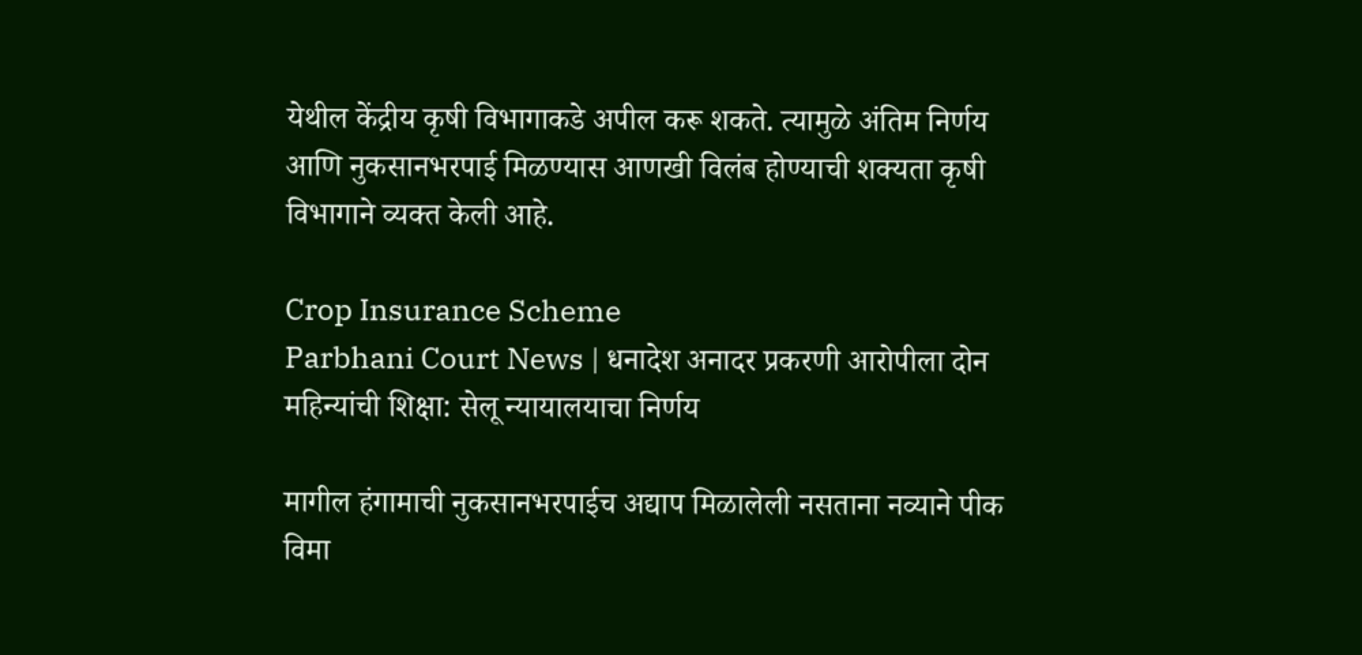येथील केंद्रीय कृषी विभागाकडे अपील करू शकते. त्यामुळे अंतिम निर्णय आणि नुकसानभरपाई मिळण्यास आणखी विलंब होण्याची शक्यता कृषी विभागाने व्यक्त केली आहे.

Crop Insurance Scheme
Parbhani Court News | धनादेश अनादर प्रकरणी आरोपीला दोन महिन्यांची शिक्षा: सेलू न्यायालयाचा निर्णय

मागील हंगामाची नुकसानभरपाईच अद्याप मिळालेली नसताना नव्याने पीक विमा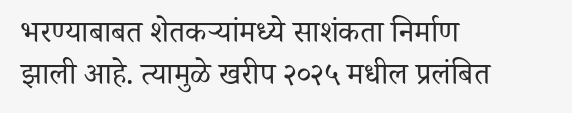भरण्याबाबत शेतकऱ्यांमध्ये साशंकता निर्माण झाली आहे. त्यामुळे खरीप २०२५ मधील प्रलंबित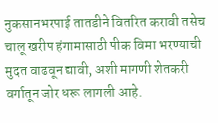नुकसानभरपाई तातडीने वितरित करावी तसेच चालू खरीप हंगामासाठी पीक विमा भरण्याची मुदत वाढवून द्यावी, अशी मागणी शेतकरी वर्गातून जोर धरू लागली आहे.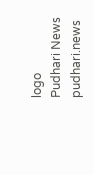logo
Pudhari News
pudhari.news